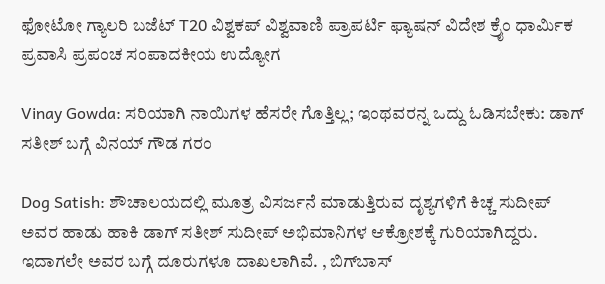ಫೋಟೋ ಗ್ಯಾಲರಿ ಬಜೆಟ್ T20 ವಿಶ್ವಕಪ್ ವಿಶ್ವವಾಣಿ ಪ್ರಾಪರ್ಟಿ ಫ್ಯಾಷನ್ ವಿದೇಶ ಕ್ರೈಂ ಧಾರ್ಮಿಕ ಪ್ರವಾಸಿ ಪ್ರಪಂಚ ಸಂಪಾದಕೀಯ ಉದ್ಯೋಗ

Vinay Gowda: ಸರಿಯಾಗಿ ನಾಯಿಗಳ ಹೆಸರೇ ಗೊತ್ತಿಲ್ಲ; ಇಂಥವರನ್ನ ಒದ್ದು ಓಡಿಸಬೇಕು: ಡಾಗ್‌ ಸತೀಶ್‌ ಬಗ್ಗೆ ವಿನಯ್‌ ಗೌಡ ಗರಂ

Dog Satish: ಶೌಚಾಲಯದಲ್ಲಿ ಮೂತ್ರ ವಿಸರ್ಜನೆ ಮಾಡುತ್ತಿರುವ ದೃಶ್ಯಗಳಿಗೆ ಕಿಚ್ಚ ಸುದೀಪ್ ಅವರ ಹಾಡು ಹಾಕಿ ಡಾಗ್ ಸತೀಶ್ ಸುದೀಪ್ ಅಭಿಮಾನಿಗಳ ಆಕ್ರೋಶಕ್ಕೆ ಗುರಿಯಾಗಿದ್ದರು. ಇದಾಗಲೇ ಅವರ ಬಗ್ಗೆ ದೂರುಗಳೂ ದಾಖಲಾಗಿವೆ. , ಬಿಗ್‌ಬಾಸ್‌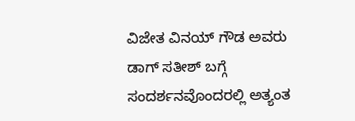ವಿಜೇತ ವಿನಯ್‌ ಗೌಡ ಅವರು ಡಾಗ್‌ ಸತೀಶ್‌ ಬಗ್ಗೆ ಸಂದರ್ಶನವೊಂದರಲ್ಲಿ ಅತ್ಯಂತ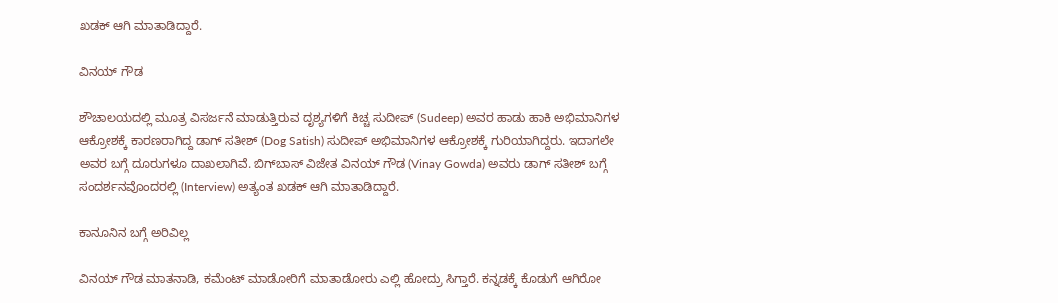ಖಡಕ್‌ ಆಗಿ ಮಾತಾಡಿದ್ದಾರೆ.

ವಿನಯ್‌ ಗೌಡ

ಶೌಚಾಲಯದಲ್ಲಿ ಮೂತ್ರ ವಿಸರ್ಜನೆ ಮಾಡುತ್ತಿರುವ ದೃಶ್ಯಗಳಿಗೆ ಕಿಚ್ಚ ಸುದೀಪ್ (Sudeep) ಅವರ ಹಾಡು ಹಾಕಿ ಅಭಿಮಾನಿಗಳ ಆಕ್ರೋಶಕ್ಕೆ ಕಾರಣರಾಗಿದ್ದ ಡಾಗ್ ಸತೀಶ್ (Dog Satish) ಸುದೀಪ್ ಅಭಿಮಾನಿಗಳ ಆಕ್ರೋಶಕ್ಕೆ ಗುರಿಯಾಗಿದ್ದರು. ಇದಾಗಲೇ ಅವರ ಬಗ್ಗೆ ದೂರುಗಳೂ ದಾಖಲಾಗಿವೆ. ಬಿಗ್‌ಬಾಸ್‌ ವಿಜೇತ ವಿನಯ್‌ ಗೌಡ (Vinay Gowda) ಅವರು ಡಾಗ್‌ ಸತೀಶ್‌ ಬಗ್ಗೆ ಸಂದರ್ಶನವೊಂದರಲ್ಲಿ (Interview) ಅತ್ಯಂತ ಖಡಕ್‌ ಆಗಿ ಮಾತಾಡಿದ್ದಾರೆ.

ಕಾನೂನಿನ ಬಗ್ಗೆ ಅರಿವಿಲ್ಲ

ವಿನಯ್‌ ಗೌಡ ಮಾತನಾಡಿ, ಕಮೆಂಟ್‌ ಮಾಡೋರಿಗೆ ಮಾತಾಡೋರು ಎಲ್ಲಿ ಹೋದ್ರು ಸಿಗ್ತಾರೆ. ಕನ್ನಡಕ್ಕೆ ಕೊಡುಗೆ ಆಗಿರೋ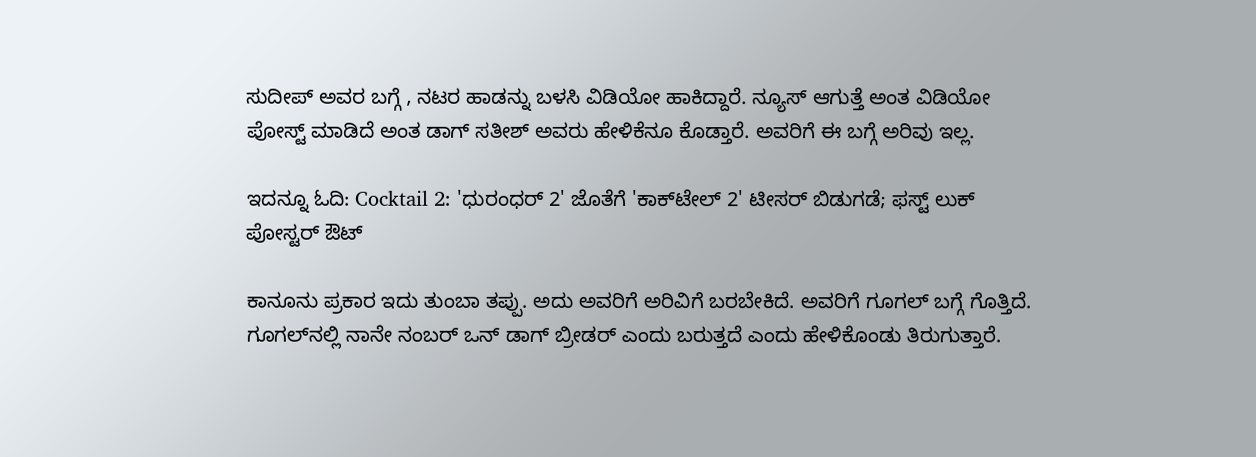ಸುದೀಪ್‌ ಅವರ ಬಗ್ಗೆ , ನಟರ ಹಾಡನ್ನು ಬಳಸಿ ವಿಡಿಯೋ ಹಾಕಿದ್ದಾರೆ. ನ್ಯೂಸ್‌ ಆಗುತ್ತೆ ಅಂತ ವಿಡಿಯೋ ಪೋಸ್ಟ್‌ ಮಾಡಿದೆ ಅಂತ ಡಾಗ್‌ ಸತೀಶ್‌ ಅವರು ಹೇಳಿಕೆನೂ ಕೊಡ್ತಾರೆ. ಅವರಿಗೆ ಈ ಬಗ್ಗೆ ಅರಿವು ಇಲ್ಲ.

ಇದನ್ನೂ ಓದಿ: Cocktail 2: 'ಧುರಂಧರ್ 2' ಜೊತೆಗೆ 'ಕಾಕ್‌ಟೇಲ್ 2' ಟೀಸರ್ ಬಿಡುಗಡೆ; ಫಸ್ಟ್ ಲುಕ್ ಪೋಸ್ಟರ್ ಔಟ್‌

ಕಾನೂನು ಪ್ರಕಾರ ಇದು ತುಂಬಾ ತಪ್ಪು. ಅದು ಅವರಿಗೆ ಅರಿವಿಗೆ ಬರಬೇಕಿದೆ. ಅವರಿಗೆ ಗೂಗಲ್‌ ಬಗ್ಗೆ ಗೊತ್ತಿದೆ. ಗೂಗಲ್‌ನಲ್ಲಿ ನಾನೇ ನಂಬರ್‌ ಒನ್‌ ಡಾಗ್‌ ಬ್ರೀಡರ್‌ ಎಂದು ಬರುತ್ತದೆ ಎಂದು ಹೇಳಿಕೊಂಡು ತಿರುಗುತ್ತಾರೆ.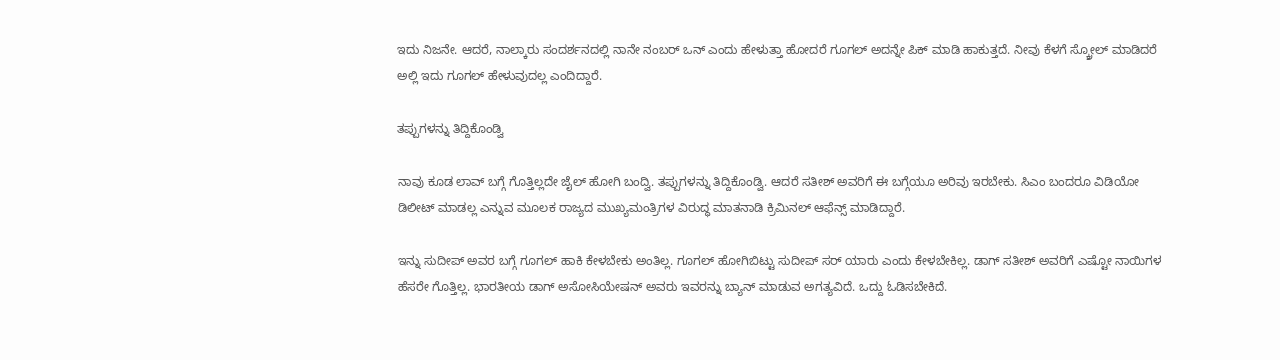ಇದು ನಿಜನೇ. ಆದರೆ, ನಾಲ್ಕಾರು ಸಂದರ್ಶನದಲ್ಲಿ ನಾನೇ ನಂಬರ್‌ ಒನ್ ಎಂದು ಹೇಳುತ್ತಾ ಹೋದರೆ ಗೂಗಲ್‌ ಅದನ್ನೇ ಪಿಕ್‌ ಮಾಡಿ ಹಾಕುತ್ತದೆ. ನೀವು ಕೆಳಗೆ ಸ್ಕ್ರೋಲ್‌ ಮಾಡಿದರೆ ಅಲ್ಲಿ ಇದು ಗೂಗಲ್‌ ಹೇಳುವುದಲ್ಲ ಎಂದಿದ್ದಾರೆ.

ತಪ್ಪುಗಳನ್ನು ತಿದ್ದಿಕೊಂಡ್ವಿ

ನಾವು ಕೂಡ ಲಾವ್‌ ಬಗ್ಗೆ ಗೊತ್ತಿಲ್ಲದೇ ಜೈಲ್‌ ಹೋಗಿ ಬಂದ್ವಿ. ತಪ್ಪುಗಳನ್ನು ತಿದ್ದಿಕೊಂಡ್ವಿ. ಆದರೆ ಸತೀಶ್‌ ಅವರಿಗೆ ಈ ಬಗ್ಗೆಯೂ ಅರಿವು ಇರಬೇಕು. ಸಿಎಂ ಬಂದರೂ ವಿಡಿಯೋ ಡಿಲೀಟ್‌ ಮಾಡಲ್ಲ ಎನ್ನುವ ಮೂಲಕ ರಾಜ್ಯದ ಮುಖ್ಯಮಂತ್ರಿಗಳ ವಿರುದ್ಧ ಮಾತನಾಡಿ ಕ್ರಿಮಿನಲ್‌ ಆಫೆನ್ಸ್‌ ಮಾಡಿದ್ದಾರೆ.

ಇನ್ನು ಸುದೀಪ್‌ ಅವರ ಬಗ್ಗೆ ಗೂಗಲ್‌ ಹಾಕಿ ಕೇಳಬೇಕು ಅಂತಿಲ್ಲ. ಗೂಗಲ್‌ ಹೋಗಿಬಿಟ್ಟು ಸುದೀಪ್‌ ಸರ್‌ ಯಾರು ಎಂದು ಕೇಳಬೇಕಿಲ್ಲ. ಡಾಗ್‌ ಸತೀಶ್‌ ಅವರಿಗೆ ಎಷ್ಟೋ ನಾಯಿಗಳ ಹೆಸರೇ ಗೊತ್ತಿಲ್ಲ. ಭಾರತೀಯ ಡಾಗ್‌ ಅಸೋಸಿಯೇಷನ್‌ ಅವರು ಇವರನ್ನು ಬ್ಯಾನ್‌ ಮಾಡುವ ಅಗತ್ಯವಿದೆ. ಒದ್ದು ಓಡಿಸಬೇಕಿದೆ.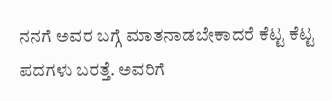ನನಗೆ ಅವರ ಬಗ್ಗೆ ಮಾತನಾಡಬೇಕಾದರೆ ಕೆಟ್ಟ ಕೆಟ್ಟ ಪದಗಳು ಬರತ್ತೆ. ಅವರಿಗೆ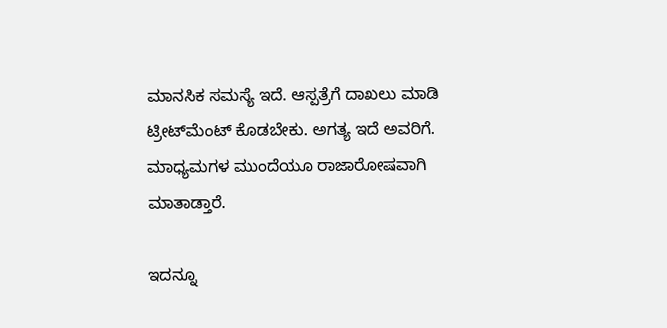ಮಾನಸಿಕ ಸಮಸ್ಯೆ ಇದೆ. ಆಸ್ಪತ್ರೆಗೆ ದಾಖಲು ಮಾಡಿ ಟ್ರೀಟ್‌ಮೆಂಟ್‌ ಕೊಡಬೇಕು. ಅಗತ್ಯ ಇದೆ ಅವರಿಗೆ. ಮಾಧ್ಯಮಗಳ ಮುಂದೆಯೂ ರಾಜಾರೋಷವಾಗಿ ಮಾತಾಡ್ತಾರೆ.

ಇದನ್ನೂ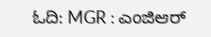ಓದಿ: MGR : ಎಂಜಿಆರ್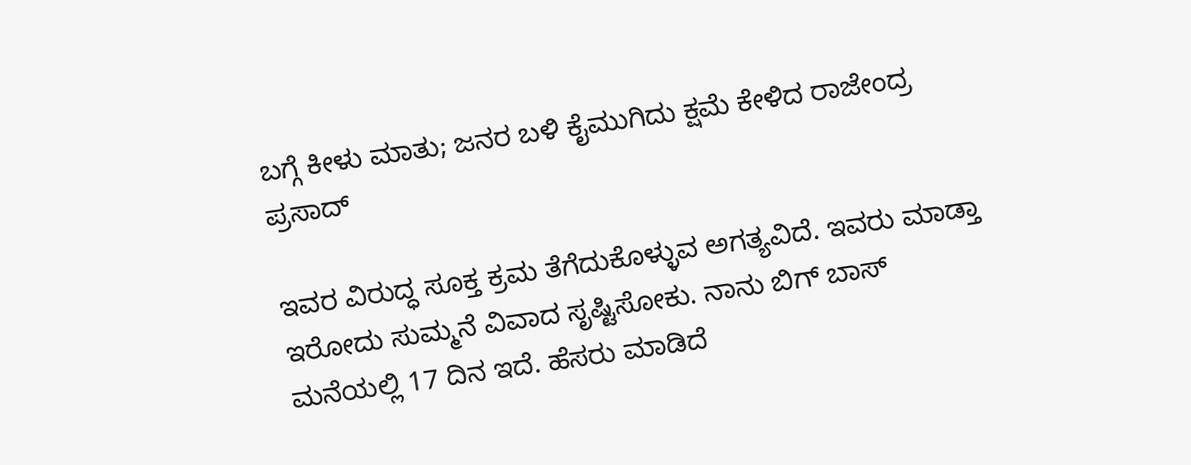ಬಗ್ಗೆ ಕೀಳು ಮಾತು; ಜನರ ಬಳಿ ಕೈಮುಗಿದು ಕ್ಷಮೆ ಕೇಳಿದ ರಾಜೇಂದ್ರ ಪ್ರಸಾದ್

ಇವರ ವಿರುದ್ಧ ಸೂಕ್ತ ಕ್ರಮ ತೆಗೆದುಕೊಳ್ಳುವ ಅಗತ್ಯವಿದೆ. ಇವರು ಮಾಡ್ತಾ ಇರೋದು ಸುಮ್ಮನೆ ವಿವಾದ ಸೃಷ್ಟಿಸೋಕು. ನಾನು ಬಿಗ್‌ ಬಾಸ್‌ ಮನೆಯಲ್ಲಿ 17 ದಿನ ಇದೆ. ಹೆಸರು ಮಾಡಿದೆ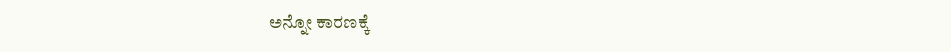ಅನ್ನೋ ಕಾರಣಕ್ಕೆ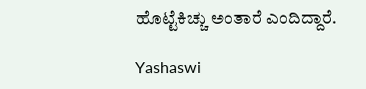ಹೊಟ್ಟೆಕಿಚ್ಚು ಅಂತಾರೆ ಎಂದಿದ್ದಾರೆ.

Yashaswi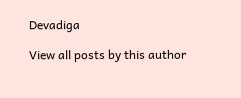Devadiga

View all posts by this author